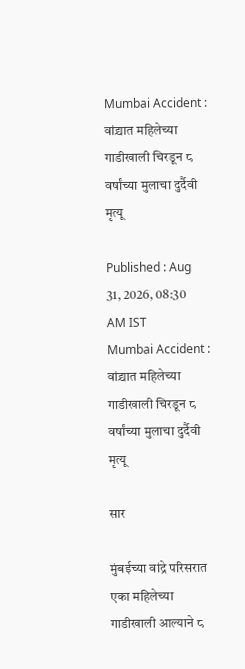Mumbai Accident : वांद्र्यात महिलेच्या गाडीखाली चिरडून ८ वर्षांच्या मुलाचा दुर्दैवी मृत्यू

Published : Aug 31, 2026, 08:30 AM IST
Mumbai Accident : वांद्र्यात महिलेच्या गाडीखाली चिरडून ८ वर्षांच्या मुलाचा दुर्दैवी मृत्यू

सार

मुंबईच्या वांद्रे परिसरात एका महिलेच्या गाडीखाली आल्याने ८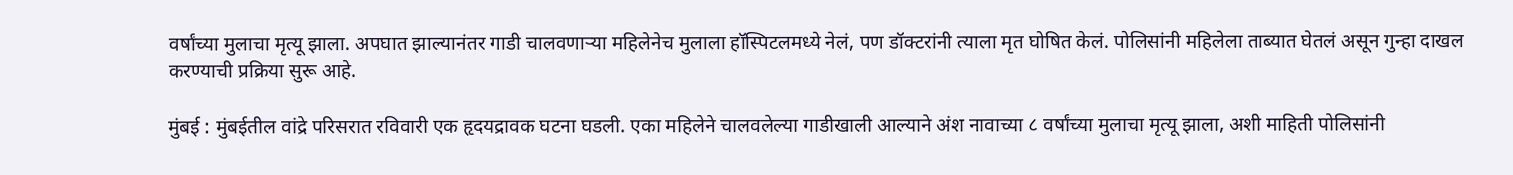वर्षांच्या मुलाचा मृत्यू झाला. अपघात झाल्यानंतर गाडी चालवणाऱ्या महिलेनेच मुलाला हॉस्पिटलमध्ये नेलं, पण डॉक्टरांनी त्याला मृत घोषित केलं. पोलिसांनी महिलेला ताब्यात घेतलं असून गुन्हा दाखल करण्याची प्रक्रिया सुरू आहे.

मुंबई : मुंबईतील वांद्रे परिसरात रविवारी एक हृदयद्रावक घटना घडली. एका महिलेने चालवलेल्या गाडीखाली आल्याने अंश नावाच्या ८ वर्षांच्या मुलाचा मृत्यू झाला, अशी माहिती पोलिसांनी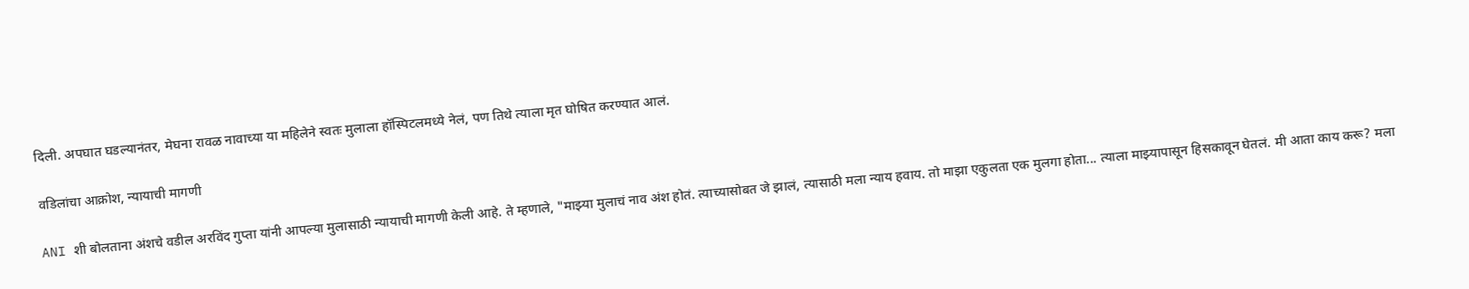दिली. अपघात घडल्यानंतर, मेघना रावळ नावाच्या या महिलेने स्वतः मुलाला हॉस्पिटलमध्ये नेलं, पण तिथे त्याला मृत घोषित करण्यात आलं.

वडिलांचा आक्रोश, न्यायाची मागणी

ANI शी बोलताना अंशचे वडील अरविंद गुप्ता यांनी आपल्या मुलासाठी न्यायाची मागणी केली आहे. ते म्हणाले, "माझ्या मुलाचं नाव अंश होतं. त्याच्यासोबत जे झालं, त्यासाठी मला न्याय हवाय. तो माझा एकुलता एक मुलगा होता... त्याला माझ्यापासून हिसकावून घेतलं. मी आता काय करू? मला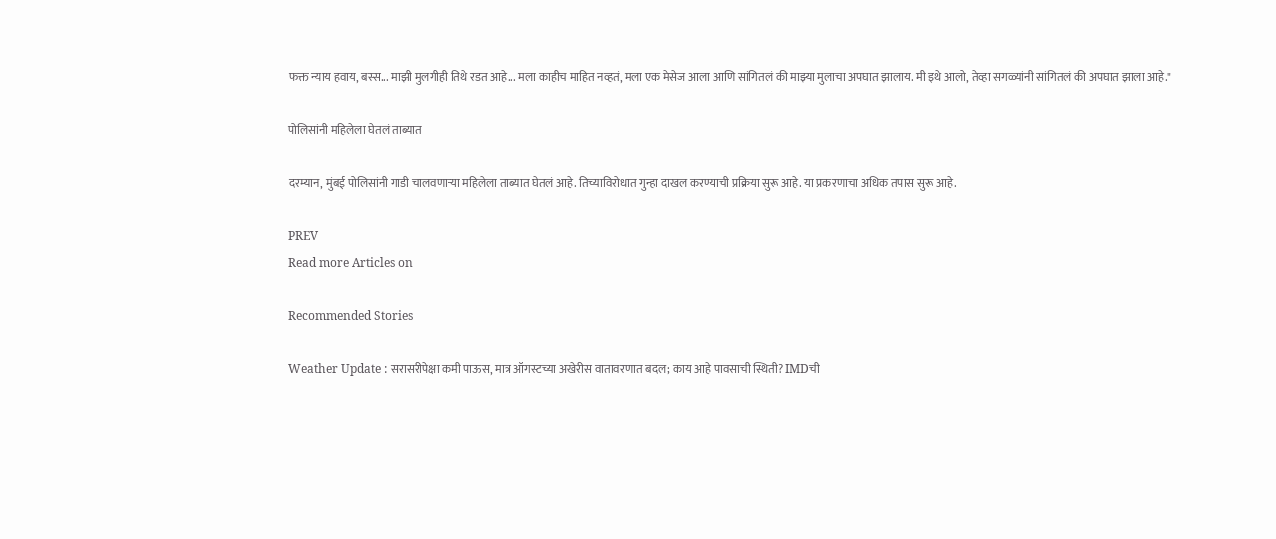फक्त न्याय हवाय, बस्स... माझी मुलगीही तिथे रडत आहे... मला काहीच माहित नव्हतं, मला एक मेसेज आला आणि सांगितलं की माझ्या मुलाचा अपघात झालाय. मी इथे आलो, तेव्हा सगळ्यांनी सांगितलं की अपघात झाला आहे."

पोलिसांनी महिलेला घेतलं ताब्यात

दरम्यान, मुंबई पोलिसांनी गाडी चालवणाऱ्या महिलेला ताब्यात घेतलं आहे. तिच्याविरोधात गुन्हा दाखल करण्याची प्रक्रिया सुरू आहे. या प्रकरणाचा अधिक तपास सुरू आहे.

PREV
Read more Articles on

Recommended Stories

Weather Update : सरासरीपेक्षा कमी पाऊस, मात्र ऑगस्टच्या अखेरीस वातावरणात बदल; काय आहे पावसाची स्थिती? IMDची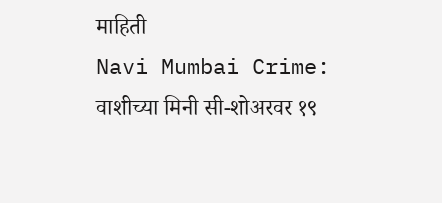माहिती
Navi Mumbai Crime: वाशीच्या मिनी सी-शोअरवर १९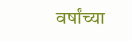वर्षांच्या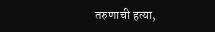तरुणाची हत्या,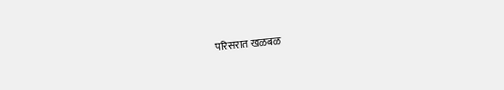परिसरात खळबळ